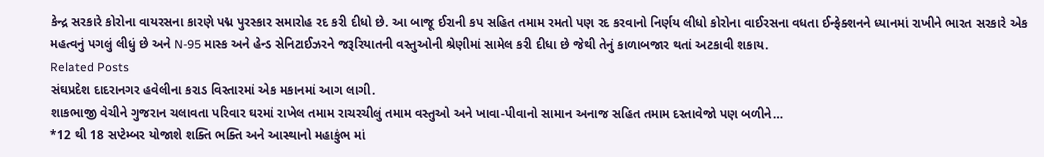કેન્દ્ર સરકારે કોરોના વાયરસના કારણે પદ્મ પુરસ્કાર સમારોહ રદ કરી દીધો છે. આ બાજૂ ઈરાની કપ સહિત તમામ રમતો પણ રદ કરવાનો નિર્ણય લીધો કોરોના વાઈરસના વધતા ઈન્ફેક્શનને ધ્યાનમાં રાખીને ભારત સરકારે એક મહત્વનું પગલું લીધું છે અને N-95 માસ્ક અને હેન્ડ સેનિટાઈઝરને જરૂરિયાતની વસ્તુઓની શ્રેણીમાં સામેલ કરી દીધા છે જેથી તેનું કાળાબજાર થતાં અટકાવી શકાય.
Related Posts
સંઘપ્રદેશ દાદરાનગર હવેલીના કરાડ વિસ્તારમાં એક મકાનમાં આગ લાગી.
શાકભાજી વેચીને ગુજરાન ચલાવતા પરિવાર ઘરમાં રાખેલ તમામ રાચરચીલું તમામ વસ્તુઓ અને ખાવા-પીવાનો સામાન અનાજ સહિત તમામ દસ્તાવેજો પણ બળીને…
*12 થી 18 સપ્ટેમ્બર યોજાશે શક્તિ ભક્તિ અને આસ્થાનો મહાકુંભ માં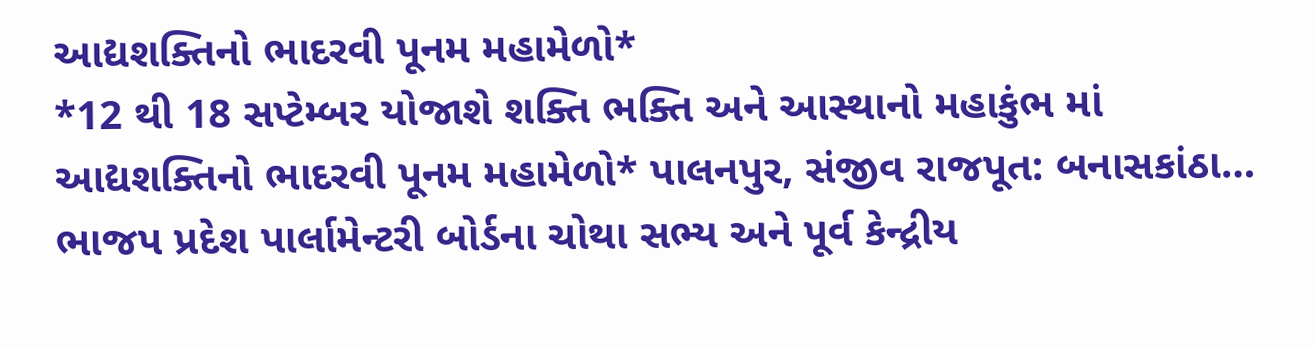આદ્યશક્તિનો ભાદરવી પૂનમ મહામેળો*
*12 થી 18 સપ્ટેમ્બર યોજાશે શક્તિ ભક્તિ અને આસ્થાનો મહાકુંભ માં આદ્યશક્તિનો ભાદરવી પૂનમ મહામેળો* પાલનપુર, સંજીવ રાજપૂત: બનાસકાંઠા…
ભાજપ પ્રદેશ પાર્લામેન્ટરી બોર્ડના ચોથા સભ્ય અને પૂર્વ કેન્દ્રીય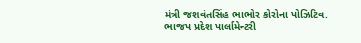મંત્રી જશવંતસિંહ ભાભોર કોરોના પોઝિટિવ.
ભાજપ પ્રદેશ પાર્લામેન્ટરી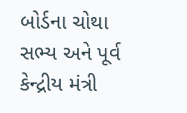બોર્ડના ચોથા સભ્ય અને પૂર્વ કેન્દ્રીય મંત્રી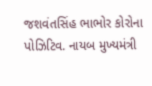જશવંતસિંહ ભાભોર કોરોના પોઝિટિવ. નાયબ મુખ્યમંત્રી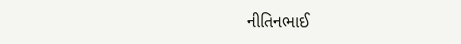નીતિનભાઈ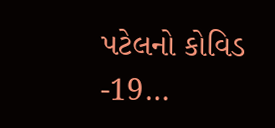પટેલનો કોવિડ -19…